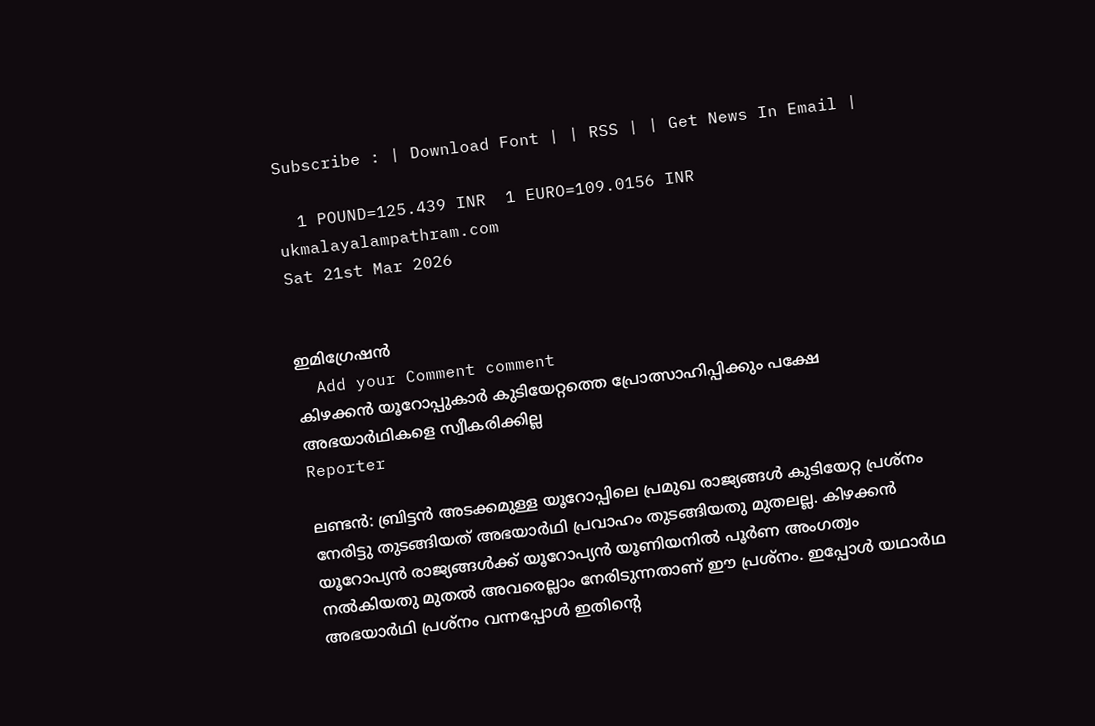Subscribe : | Download Font | | RSS | | Get News In Email |

  1 POUND=125.439 INR  1 EURO=109.0156 INR
ukmalayalampathram.com
Sat 21st Mar 2026


ഇമിഗ്രേഷന്‍
  Add your Comment comment
കിഴക്കന്‍ യൂറോപ്പുകാര്‍ കുടിയേറ്റത്തെ പ്രോത്സാഹിപ്പിക്കും പക്ഷേ അഭയാര്‍ഥികളെ സ്വീകരിക്കില്ല
Reporter

ലണ്ടന്‍: ബ്രിട്ടന്‍ അടക്കമുള്ള യൂറോപ്പിലെ പ്രമുഖ രാജ്യങ്ങള്‍ കുടിയേറ്റ പ്രശ്‌നം നേരിട്ടു തുടങ്ങിയത് അഭയാര്‍ഥി പ്രവാഹം തുടങ്ങിയതു മുതലല്ല. കിഴക്കന്‍ യൂറോപ്യന്‍ രാജ്യങ്ങള്‍ക്ക് യൂറോപ്യന്‍ യൂണിയനില്‍ പൂര്‍ണ അംഗത്വം നല്‍കിയതു മുതല്‍ അവരെല്ലാം നേരിടുന്നതാണ് ഈ പ്രശ്‌നം. ഇപ്പോള്‍ യഥാര്‍ഥ അഭയാര്‍ഥി പ്രശ്‌നം വന്നപ്പോള്‍ ഇതിന്റെ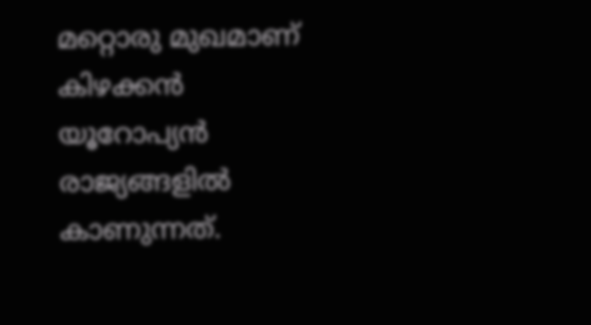മറ്റൊരു മുഖമാണ് കിഴക്കന്‍ യൂറോപ്യന്‍ രാജ്യങ്ങളില്‍ കാണുന്നത്.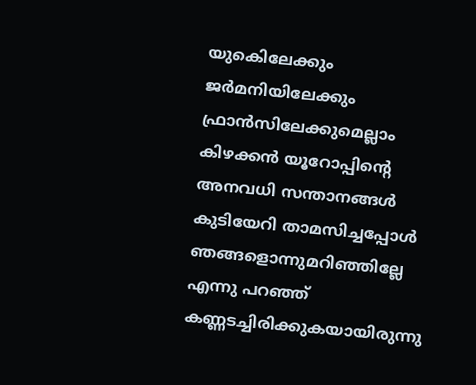യുകെിലേക്കും ജര്‍മനിയിലേക്കും ഫ്രാന്‍സിലേക്കുമെല്ലാം കിഴക്കന്‍ യൂറോപ്പിന്റെ അനവധി സന്താനങ്ങള്‍ കുടിയേറി താമസിച്ചപ്പോള്‍ ഞങ്ങളൊന്നുമറിഞ്ഞില്ലേ എന്നു പറഞ്ഞ് കണ്ണടച്ചിരിക്കുകയായിരുന്നു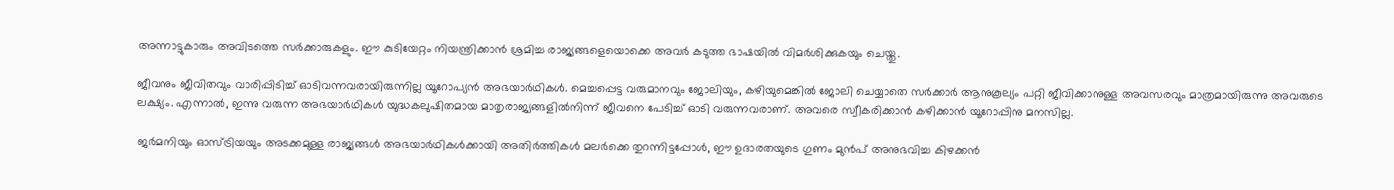അന്നാട്ടുകാരും അവിടത്തെ സര്‍ക്കാരുകളും. ഈ കുടിയേറ്റം നിയന്ത്രിക്കാന്‍ ശ്രമിച്ച രാജ്യങ്ങളെയൊക്കെ അവര്‍ കടുത്ത ഭാഷയില്‍ വിമര്‍ശിക്കുകയും ചെയ്തു.

ജീവനും ജീവിതവും വാരിപ്പിടിച്ച് ഓടിവന്നവരായിരുന്നില്ല യൂറോപ്യന്‍ അഭയാര്‍ഥികള്‍. മെച്ചപ്പെട്ട വരുമാനവും ജോലിയും, കഴിയുമെങ്കില്‍ ജോലി ചെയ്യാതെ സര്‍ക്കാര്‍ ആനുകൂല്യം പറ്റി ജീവിക്കാനുള്ള അവസരവും മാത്രമായിരുന്നു അവരുടെ ലക്ഷ്യം. എന്നാല്‍, ഇന്നു വരുന്ന അഭയാര്‍ഥികള്‍ യുദ്ധകലുഷിതമായ മാതൃരാജ്യങ്ങളില്‍നിന്ന് ജീവനെ പേടിച്ച് ഓടി വരുന്നവരാണ്. അവരെ സ്വീകരിക്കാന്‍ കഴിക്കാന്‍ യൂറോപ്പിനു മനസില്ല.

ജര്‍മനിയും ഓസ്ട്രിയയും അടക്കമുള്ള രാജ്യങ്ങള്‍ അഭയാര്‍ഥികള്‍ക്കായി അതിര്‍ത്തികള്‍ മലര്‍ക്കെ തുറന്നിട്ടപ്പോള്‍, ഈ ഉദാരതയുടെ ഗുണം മുന്‍പ് അനുഭവിച്ച കിഴക്കന്‍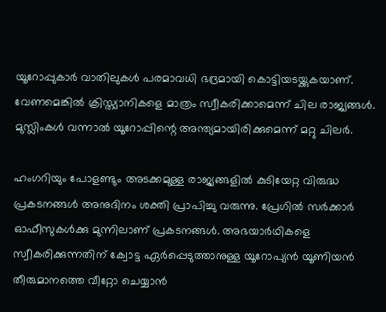യൂറോപ്പുകാര്‍ വാതിലുകള്‍ പരമാവധി ഭദ്രമായി കൊട്ടിയടയ്ക്കുകയാണ്. വേണമെങ്കില്‍ ക്രിസ്ത്യാനികളെ മാത്രം സ്വീകരിക്കാമെന്ന് ചില രാജ്യങ്ങള്‍. മുസ്ലിംകള്‍ വന്നാല്‍ യൂറോപ്പിന്റെ അന്ത്യമായിരിക്കുമെന്ന് മറ്റു ചിലര്‍.

ഹംഗറിയും പോളണ്ടും അടക്കമുള്ള രാജ്യങ്ങളില്‍ കുടിയേറ്റ വിരുദ്ധ പ്രകടനങ്ങള്‍ അനുദിനം ശക്തി പ്രാപിച്ചു വരുന്നു. പ്രേഗില്‍ സര്‍ക്കാര്‍ ഓഫീസുകള്‍ക്കു മുന്നിലാണ് പ്രകടനങ്ങള്‍. അഭയാര്‍ഥികളെ സ്വീകരിക്കുന്നതിന് ക്വോട്ട ഏര്‍പ്പെടുത്താനുള്ള യൂറോപ്യന്‍ യൂണിയന്‍ തീരുമാനത്തെ വീറ്റോ ചെയ്യാന്‍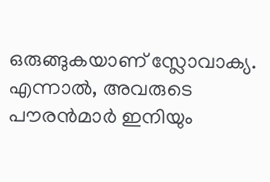ഒരുങ്ങുകയാണ് സ്ലോവാക്യ. എന്നാല്‍, അവരുടെ പൗരന്‍മാര്‍ ഇനിയും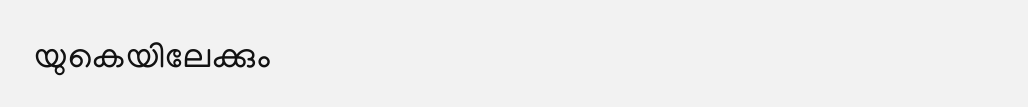യുകെയിലേക്കും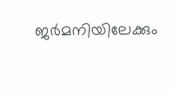ജര്‍മനിയിലേക്കും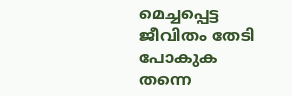മെച്ചപ്പെട്ട ജീവിതം തേടി പോകുക തന്നെ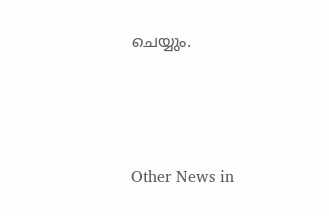ചെയ്യും.




Other News in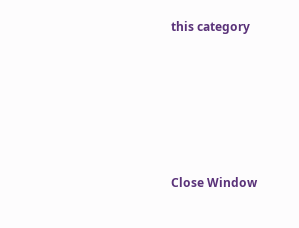this category








Close Window